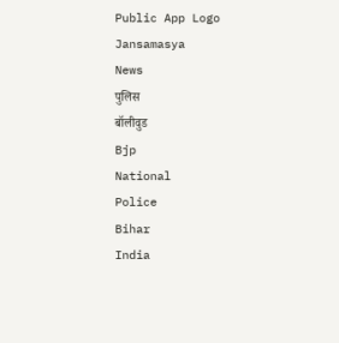Public App Logo
Jansamasya
News
पुलिस
बॉलीवुड
Bjp
National
Police
Bihar
India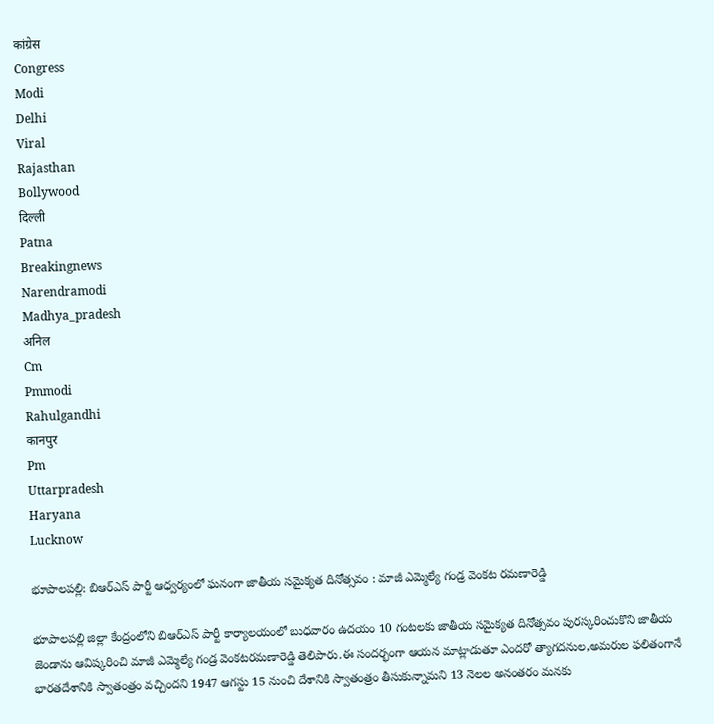कांग्रेस
Congress
Modi
Delhi
Viral
Rajasthan
Bollywood
दिल्ली
Patna
Breakingnews
Narendramodi
Madhya_pradesh
अनिल
Cm
Pmmodi
Rahulgandhi
कानपुर
Pm
Uttarpradesh
Haryana
Lucknow

భూపాలపల్లి: బిఆర్ఎస్ పార్టీ ఆధ్వర్యంలో ఘనంగా జాతీయ సమైక్యత దినోత్సవం : మాజీ ఎమ్మెల్యే గండ్ర వెంకట రమణారెడ్డి

భూపాలపల్లి జిల్లా కేంద్రంలోని బిఆర్ఎస్ పార్టీ కార్యాలయంలో బుధవారం ఉదయం 10 గంటలకు జాతీయ సమైక్యత దినోత్సవం పురస్కరించుకొని జాతీయ జెండాను ఆవిష్కరించి మాజీ ఎమ్మెల్యే గండ్ర వెంకటరమణారెడ్డి తెలిపారు.ఈ సందర్భంగా ఆయన మాట్లాడుతూ ఎందరో త్యాగదనుల,అమరుల ఫలితంగానే భారతదేశానికి స్వాతంత్రం వచ్చిందని 1947 ఆగస్టు 15 నుంచి దేశానికి స్వాతంత్రం తీసుకున్నామని 13 నెలల అనంతరం మనకు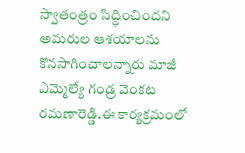స్వాతంత్రం సిద్ధించిందని అమరుల ఆశయాలను కొనసాగించాలన్నారు మాజీ ఎమ్మెల్యే గండ్ర వెంకట రమణారెడ్డి.ఈ కార్యక్రమంలో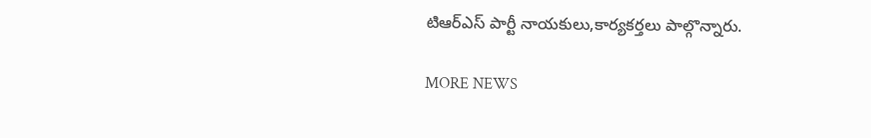టిఆర్ఎస్ పార్టీ నాయకులు,కార్యకర్తలు పాల్గొన్నారు.

MORE NEWS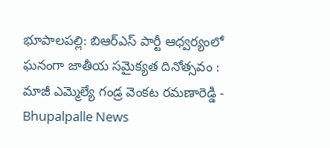భూపాలపల్లి: బిఆర్ఎస్ పార్టీ ఆధ్వర్యంలో ఘనంగా జాతీయ సమైక్యత దినోత్సవం : మాజీ ఎమ్మెల్యే గండ్ర వెంకట రమణారెడ్డి - Bhupalpalle News